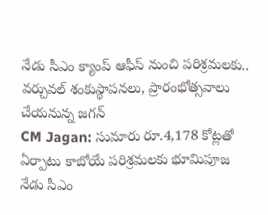నేడు సీఎం క్యాంప్ ఆఫీస్ నుంచి పరిశ్రమలకు.. వర్చువల్ శంకుస్థాపనలు, ప్రారంభోత్సవాలు చేయనున్న జగన్
CM Jagan: సుమారు రూ.4,178 కోట్లతో ఏర్పాటు కాబోయే పరిశ్రమలకు భూమిపూజ
నేడు సీఎం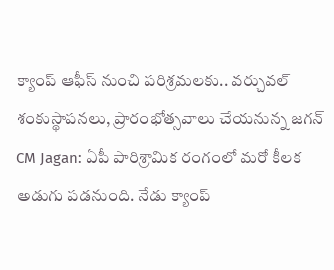క్యాంప్ ఆఫీస్ నుంచి పరిశ్రమలకు.. వర్చువల్ శంకుస్థాపనలు, ప్రారంభోత్సవాలు చేయనున్న జగన్
CM Jagan: ఏపీ పారిశ్రామిక రంగంలో మరో కీలక అడుగు పడనుంది. నేడు క్యాంప్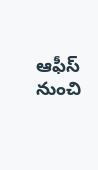ఆఫీస్ నుంచి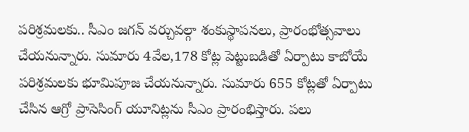పరిశ్రమలకు.. సీఎం జగన్ వర్చువల్గా శంకుస్థాపనలు, ప్రారంభోత్సవాలు చేయనున్నారు. సుమారు 4వేల,178 కోట్ల పెట్టుబడితో ఏర్పాటు కాబోయే పరిశ్రమలకు భూమిపూజ చేయనున్నారు. సుమారు 655 కోట్లతో ఏర్పాటు చేసిన ఆగ్రో ప్రాసెసింగ్ యూనిట్లను సీఎం ప్రారంభిస్తారు. పలు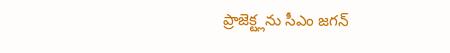ప్రాజెక్ట్లను సీఎం జగన్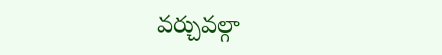వర్చువల్గా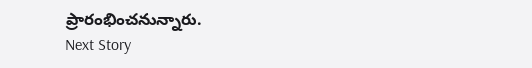ప్రారంభించనున్నారు.
Next Story